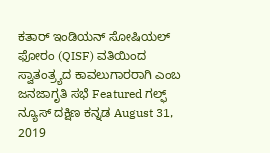ಕತಾರ್ ಇಂಡಿಯನ್ ಸೋಷಿಯಲ್ ಫೋರಂ (QISF) ವತಿಯಿಂದ ಸ್ವಾತಂತ್ರ್ಯದ ಕಾವಲುಗಾರರಾಗಿ ಎಂಬ ಜನಜಾಗೃತಿ ಸಭೆ Featured ಗಲ್ಫ್ ನ್ಯೂಸ್ ದಕ್ಷಿಣ ಕನ್ನಡ August 31, 2019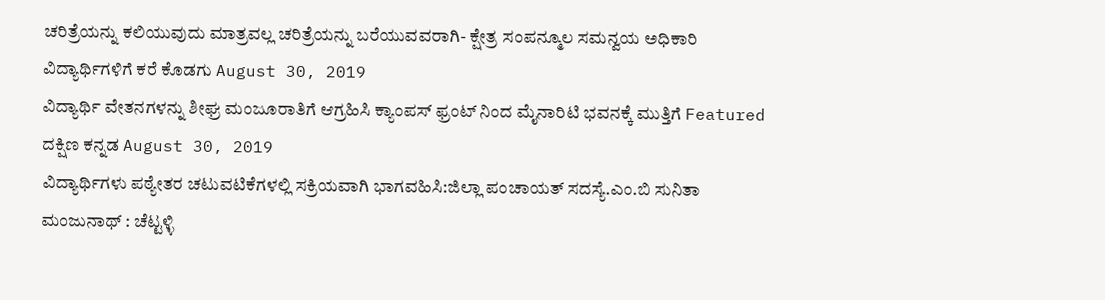ಚರಿತ್ರೆಯನ್ನು ಕಲಿಯುವುದು ಮಾತ್ರವಲ್ಲ ಚರಿತ್ರೆಯನ್ನು ಬರೆಯುವವರಾಗಿ- ಕ್ಷೇತ್ರ ಸಂಪನ್ಮೂಲ ಸಮನ್ವಯ ಅಧಿಕಾರಿ ವಿದ್ಯಾರ್ಥಿಗಳಿಗೆ ಕರೆ ಕೊಡಗು August 30, 2019
ವಿದ್ಯಾರ್ಥಿ ವೇತನಗಳನ್ನು ಶೀಘ್ರ ಮಂಜೂರಾತಿಗೆ ಆಗ್ರಹಿಸಿ ಕ್ಯಾಂಪಸ್ ಫ್ರಂಟ್ ನಿಂದ ಮೈನಾರಿಟಿ ಭವನಕ್ಕೆ ಮುತ್ತಿಗೆ Featured ದಕ್ಷಿಣ ಕನ್ನಡ August 30, 2019
ವಿದ್ಯಾರ್ಥಿಗಳು ಪಠ್ಯೇತರ ಚಟುವಟಿಕೆಗಳಲ್ಲಿ ಸಕ್ರಿಯವಾಗಿ ಭಾಗವಹಿಸಿ:ಜಿಲ್ಲಾ ಪಂಚಾಯತ್ ಸದಸ್ಯೆ.ಎಂ.ಬಿ ಸುನಿತಾ ಮಂಜುನಾಥ್ : ಚೆಟ್ಟಳ್ಳಿ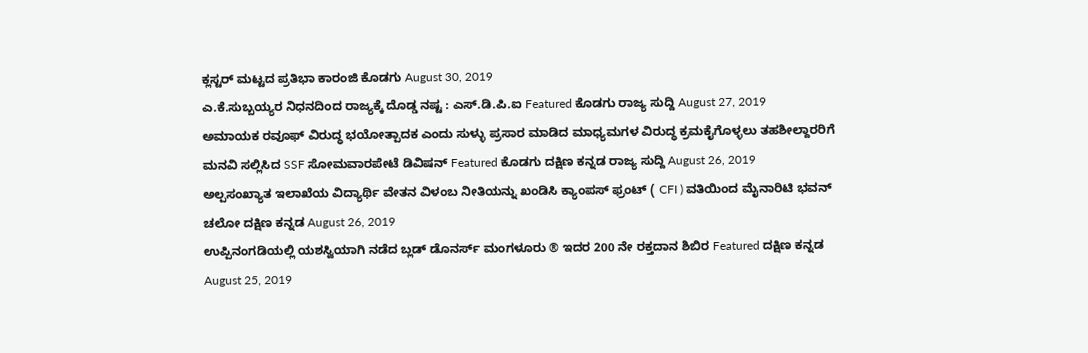ಕ್ಲಸ್ಟರ್ ಮಟ್ಟದ ಪ್ರತಿಭಾ ಕಾರಂಜಿ ಕೊಡಗು August 30, 2019
ಎ.ಕೆ.ಸುಬ್ಬಯ್ಯರ ನಿಧನದಿಂದ ರಾಜ್ಯಕ್ಕೆ ದೊಡ್ಡ ನಷ್ಟ : ಎಸ್.ಡಿ.ಪಿ.ಐ Featured ಕೊಡಗು ರಾಜ್ಯ ಸುದ್ದಿ August 27, 2019
ಅಮಾಯಕ ರವೂಫ್ ವಿರುದ್ಧ ಭಯೋತ್ಪಾದಕ ಎಂದು ಸುಳ್ಳು ಪ್ರಸಾರ ಮಾಡಿದ ಮಾಧ್ಯಮಗಳ ವಿರುದ್ಧ ಕ್ರಮಕೈಗೊಳ್ಳಲು ತಹಶೀಲ್ದಾರರಿಗೆ ಮನವಿ ಸಲ್ಲಿಸಿದ SSF ಸೋಮವಾರಪೇಟೆ ಡಿವಿಷನ್ Featured ಕೊಡಗು ದಕ್ಷಿಣ ಕನ್ನಡ ರಾಜ್ಯ ಸುದ್ದಿ August 26, 2019
ಅಲ್ಪಸಂಖ್ಯಾತ ಇಲಾಖೆಯ ವಿದ್ಯಾರ್ಥಿ ವೇತನ ವಿಳಂಬ ನೀತಿಯನ್ನು ಖಂಡಿಸಿ ಕ್ಯಾಂಪಸ್ ಫ್ರಂಟ್ ( CFI ) ವತಿಯಿಂದ ಮೈನಾರಿಟಿ ಭವನ್ ಚಲೋ ದಕ್ಷಿಣ ಕನ್ನಡ August 26, 2019
ಉಪ್ಪಿನಂಗಡಿಯಲ್ಲಿ ಯಶಸ್ವಿಯಾಗಿ ನಡೆದ ಬ್ಲಡ್ ಡೊನರ್ಸ್ ಮಂಗಳೂರು ® ಇದರ 200 ನೇ ರಕ್ತದಾನ ಶಿಬಿರ Featured ದಕ್ಷಿಣ ಕನ್ನಡ August 25, 2019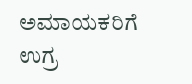ಅಮಾಯಕರಿಗೆ ಉಗ್ರ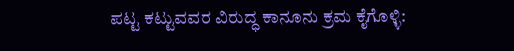ಪಟ್ಟ ಕಟ್ಟುವವರ ವಿರುದ್ಧ ಕಾನೂನು ಕ್ರಮ ಕೈಗೊಳ್ಳಿ: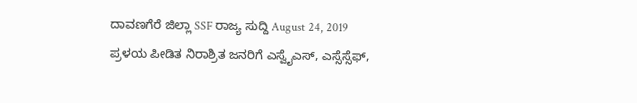ದಾವಣಗೆರೆ ಜಿಲ್ಲಾ SSF ರಾಜ್ಯ ಸುದ್ದಿ August 24, 2019
ಪ್ರಳಯ ಪೀಡಿತ ನಿರಾಶ್ರಿತ ಜನರಿಗೆ ಎಸ್ವೈಎಸ್, ಎಸ್ಸೆಸ್ಸೆಫ್,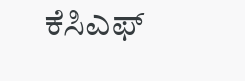ಕೆಸಿಎಫ್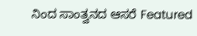ನಿಂದ ಸಾಂತ್ವನದ ಆಸರೆ Featured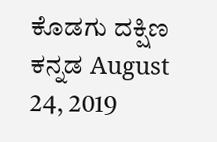ಕೊಡಗು ದಕ್ಷಿಣ ಕನ್ನಡ August 24, 2019